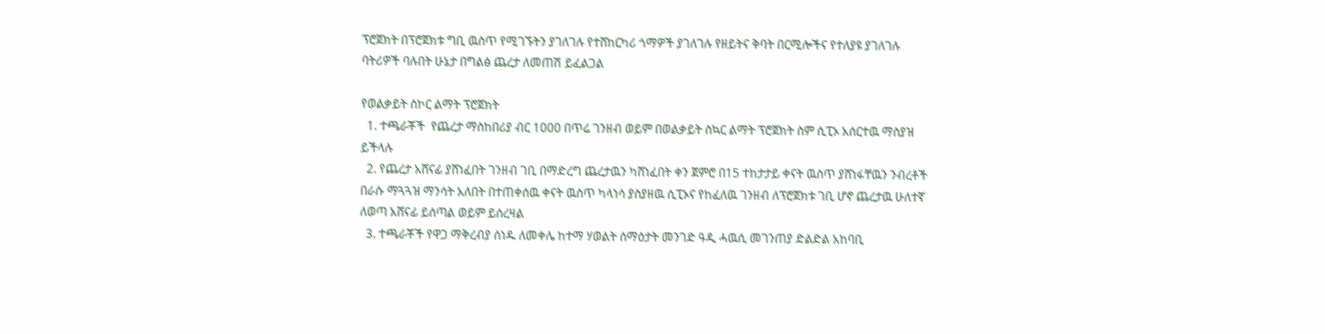ፕሮጀክት በፕሮጀክቱ ግቢ ዉስጥ የሚገኙትን ያገለገሉ የተሸከርካሪ ጎማዎች ያገለገሉ የዘይትና ቅባት በርሚሎችና የተለያዩ ያገለገሉ ባትሪዎች ባሉበት ሁኔታ በግልፅ ጨረታ ለመጠሽ ይፈልጋል

የወልቃይት ስኮር ልማት ፕሮጀክት
  1. ተጫራቾች  የጨረታ ማስከበሪያ ብር 1000 በጥሬ ገንዘብ ወይም በወልቃይት ስኳር ልማት ፕሮጀክት ስም ሲፒኦ አሰርተዉ ማስያዝ ይችላሉ
  2. የጨረታ አሸናፊ ያሸነፈበት ገንዘብ ገቢ በማድረግ ጨረታዉን ካሸነፈበት ቀን ጀምሮ በ15 ተከታታይ ቀናት ዉስጥ ያሸነፋቸዉን ንብረቶች በራሱ ማጓጓዝ ማንሳት አለበት በተጠቀሰዉ ቀናት ዉስጥ ካላነሳ ያስያዘዉ ሲፒኦና የከፈለዉ ገንዘብ ለፕሮጀክቱ ገቢ ሆኖ ጨረታዉ ሁለተኛ ለወጣ አሸናፊ ይሰጣል ወይም ይሰረዛል
  3. ተጫራቾች የዋጋ ማቅረብያ ሰነዱ ለመቀሌ ከተማ ሃወልት ሰማዕታት መንገድ ዓዲ ሓዉሲ መገንጠያ ድልድል አከባቢ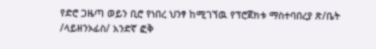የድሮ ጋዜጣ ወይን ቢሮ የነበረ ህንፃ ከሚገኘዉ የፕሮጀክቱ ማስተባበረያ ጽ/ቤት /ላይዘንኦፊስ/ አንድኛ ፎቅ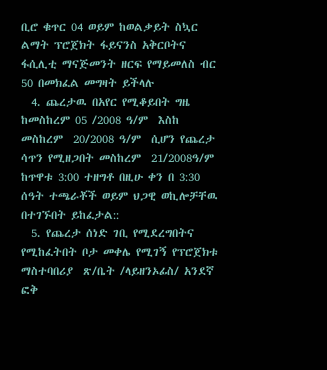ቢሮ ቁጥር 04 ወይም ከወልቃይት ስኳር ልማት ፕሮጀክት ፋይናንስ አቅርቦትና ፋሲሊቲ ማናጅመንት ዘርፍ የማይመለስ ብር 50 በመክፈል መግዛት ይችላሉ
  4. ጨረታዉ በአየር የሚቆይበት ግዜ ከመስከረም 05 /2008 ዓ/ም  እስከ መስከረም  20/2008 ዓ/ም  ሲሆን የጨረታ ሳጥን የሚዘጋበት መስከረም  21/2008ዓ/ም  ከጥዋቱ 3:00 ተዘግቶ በዚሁ ቀን በ 3:30 ሰዓት ተጫራቾች ወይም ህጋዊ ወኪሎቻቸዉ በተገኙበት ይከፈታል::
  5. የጨረታ ሰነድ ገቢ የሚደረግበትና የሚከፈትበት ቦታ መቀሌ የሚገኝ የፕሮጀክቱ ማስተባበሪያ  ጽ/ቤት /ላይዘንኦፊስ/ አንደኛ ፎቅ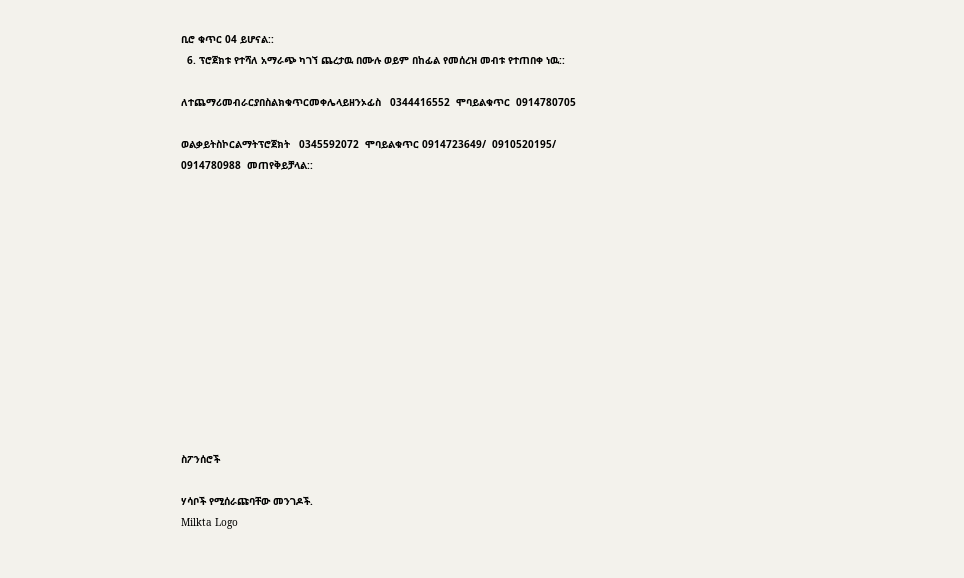ቢሮ ቁጥር 04 ይሆናል::
  6. ፕሮጀክቱ የተሻለ አማራጭ ካገኘ ጨረታዉ በሙሉ ወይም በከፊል የመሰረዝ መብቱ የተጠበቀ ነዉ::

ለተጨማሪመብራርያበስልክቁጥርመቀሌላይዘንኦፊስ   0344416552  ሞባይልቁጥር  0914780705

ወልቃይትስኮርልማትፕሮጀክት   0345592072  ሞባይልቁጥር 0914723649/  0910520195/ 0914780988  መጠየቅይቻላል::













ስፖንሰሮች

ሃሳቦች የሚሰራጩባቸው መንገዶች.
Milkta Logo